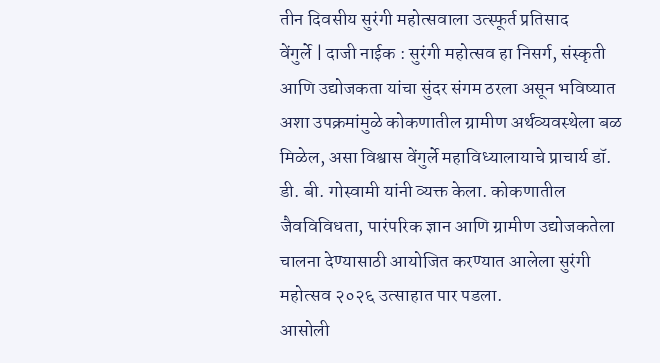तीन दिवसीय सुरंगी महोत्सवाला उत्स्फूर्त प्रतिसाद
वेंगुर्ले | दाजी नाईक : सुरंगी महोत्सव हा निसर्ग, संस्कृती आणि उद्योजकता यांचा सुंदर संगम ठरला असून भविष्यात अशा उपक्रमांमुळे कोकणातील ग्रामीण अर्थव्यवस्थेला बळ मिळेल, असा विश्वास वेंगुर्ले महाविध्यालायाचे प्राचार्य डॉ. डी. बी. गोस्वामी यांनी व्यक्त केला. कोकणातील जैवविविधता, पारंपरिक ज्ञान आणि ग्रामीण उद्योजकतेला चालना देण्यासाठी आयोजित करण्यात आलेला सुरंगी महोत्सव २०२६ उत्साहात पार पडला.
आसोली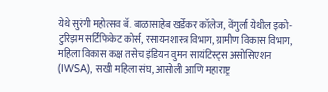येथे सुरंगी महोत्सव बॅ. बाळासाहेब खर्डेकर कॉलेज, वेंगुर्ला येथील इको-टुरिझम सर्टिफिकेट कोर्स, रसायनशास्त्र विभाग, ग्रामीण विकास विभाग, महिला विकास कक्ष तसेच इंडियन वुमन सायंटिस्ट्स असोसिएशन (IWSA), सखी महिला संघ, आसोली आणि महाराष्ट्र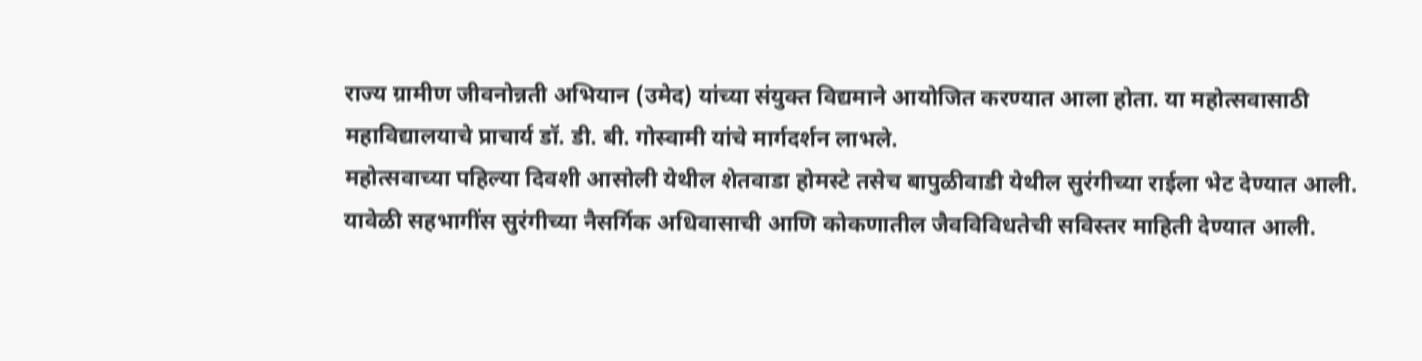राज्य ग्रामीण जीवनोन्नती अभियान (उमेद) यांच्या संयुक्त विद्यमाने आयोजित करण्यात आला होता. या महोत्सवासाठी महाविद्यालयाचे प्राचार्य डॉ. डी. बी. गोस्वामी यांचे मार्गदर्शन लाभले.
महोत्सवाच्या पहिल्या दिवशी आसोली येथील शेतवाडा होमस्टे तसेच बापुळीवाडी येथील सुरंगीच्या राईला भेट देण्यात आली. यावेळी सहभागींस सुरंगीच्या नैसर्गिक अधिवासाची आणि कोकणातील जैवविविधतेची सविस्तर माहिती देण्यात आली.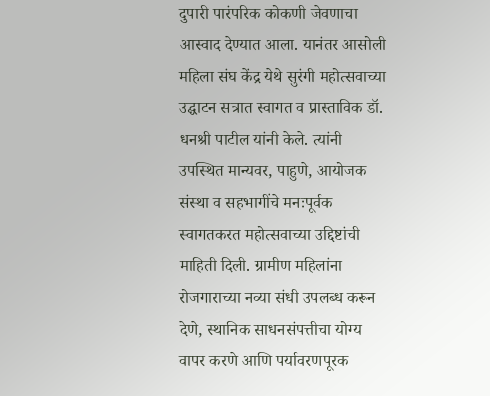दुपारी पारंपरिक कोकणी जेवणाचा आस्वाद देण्यात आला. यानंतर आसोली महिला संघ केंद्र येथे सुरंगी महोत्सवाच्या उद्घाटन सत्रात स्वागत व प्रास्ताविक डॉ. धनश्री पाटील यांनी केले. त्यांनी उपस्थित मान्यवर, पाहुणे, आयोजक संस्था व सहभागींचे मनःपूर्वक स्वागतकरत महोत्सवाच्या उद्दिष्टांची माहिती दिली. ग्रामीण महिलांना रोजगाराच्या नव्या संधी उपलब्ध करून देणे, स्थानिक साधनसंपत्तीचा योग्य वापर करणे आणि पर्यावरणपूरक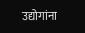उद्योगांना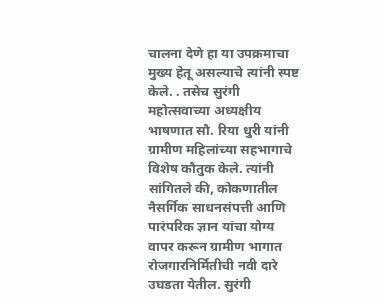चालना देणे हा या उपक्रमाचा मुख्य हेतू असल्याचे त्यांनी स्पष्ट केले. . तसेच सुरंगी महोत्सवाच्या अध्यक्षीय भाषणात सौ. रिया धुरी यांनी ग्रामीण महिलांच्या सहभागाचे विशेष कौतुक केले. त्यांनी सांगितले की, कोकणातील नैसर्गिक साधनसंपत्ती आणि पारंपरिक ज्ञान यांचा योग्य वापर करून ग्रामीण भागात रोजगारनिर्मितीची नवी दारे उघडता येतील. सुरंगी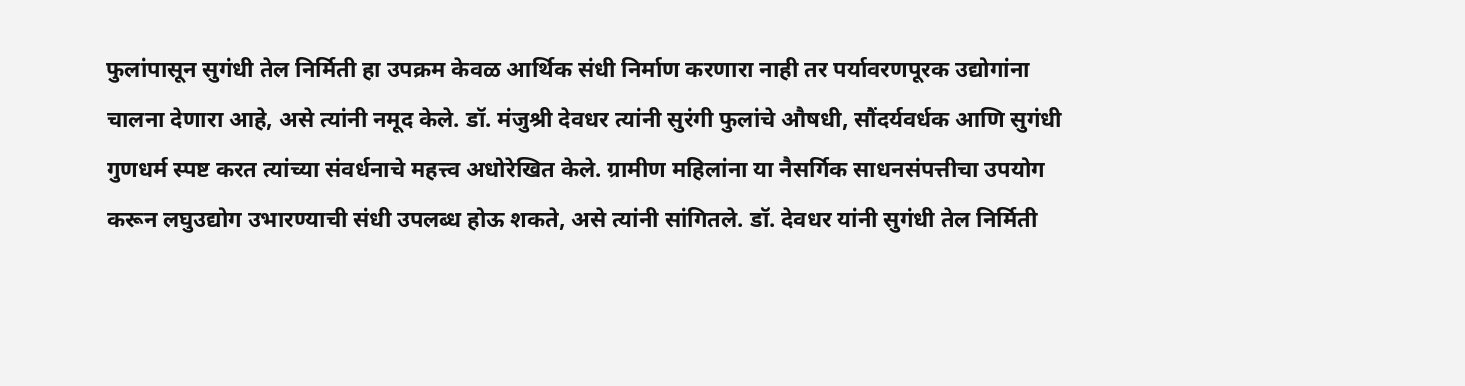फुलांपासून सुगंधी तेल निर्मिती हा उपक्रम केवळ आर्थिक संधी निर्माण करणारा नाही तर पर्यावरणपूरक उद्योगांना चालना देणारा आहे, असे त्यांनी नमूद केले. डॉ. मंजुश्री देवधर त्यांनी सुरंगी फुलांचे औषधी, सौंदर्यवर्धक आणि सुगंधी गुणधर्म स्पष्ट करत त्यांच्या संवर्धनाचे महत्त्व अधोरेखित केले. ग्रामीण महिलांना या नैसर्गिक साधनसंपत्तीचा उपयोग करून लघुउद्योग उभारण्याची संधी उपलब्ध होऊ शकते, असे त्यांनी सांगितले. डॉ. देवधर यांनी सुगंधी तेल निर्मिती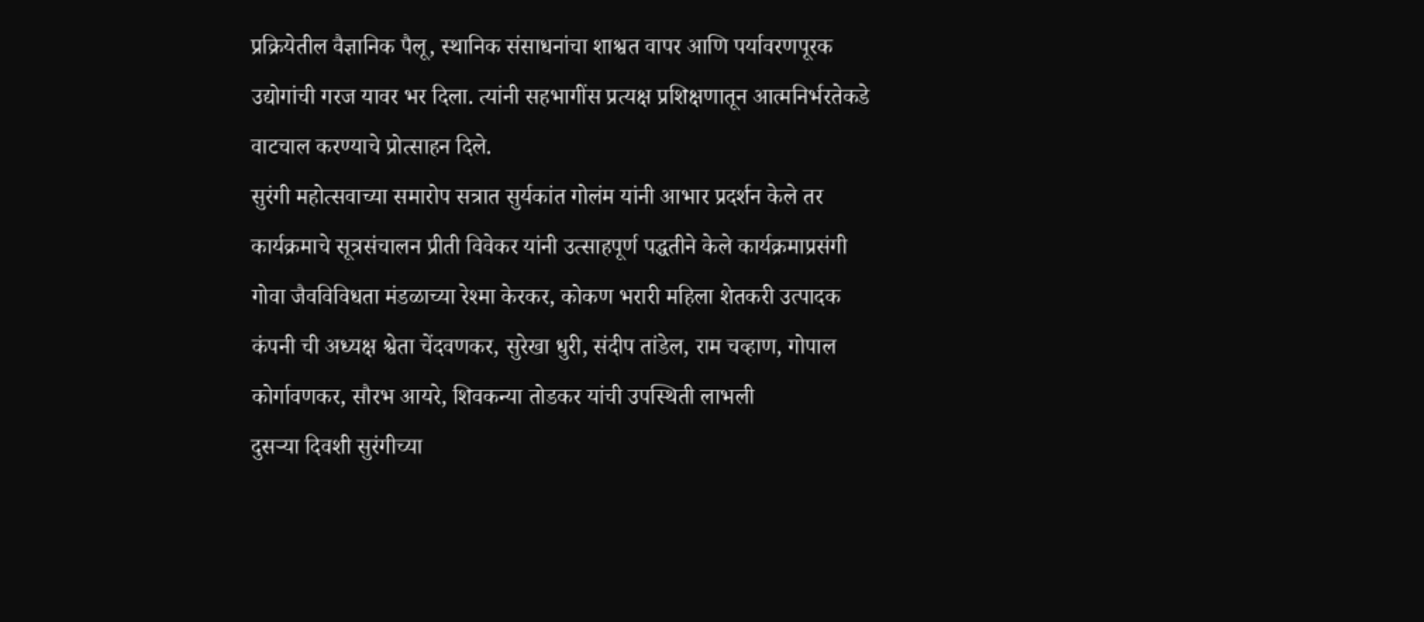प्रक्रियेतील वैज्ञानिक पैलू, स्थानिक संसाधनांचा शाश्वत वापर आणि पर्यावरणपूरक उद्योगांची गरज यावर भर दिला. त्यांनी सहभागींस प्रत्यक्ष प्रशिक्षणातून आत्मनिर्भरतेकडे वाटचाल करण्याचे प्रोत्साहन दिले.
सुरंगी महोत्सवाच्या समारोप सत्रात सुर्यकांत गोलंम यांनी आभार प्रदर्शन केले तर कार्यक्रमाचे सूत्रसंचालन प्रीती विवेकर यांनी उत्साहपूर्ण पद्धतीने केले कार्यक्रमाप्रसंगी गोवा जैवविविधता मंडळाच्या रेश्मा केरकर, कोकण भरारी महिला शेतकरी उत्पादक कंपनी ची अध्यक्ष श्वेता चेंदवणकर, सुरेखा धुरी, संदीप तांडेल, राम चव्हाण, गोपाल कोर्गावणकर, सौरभ आयरे, शिवकन्या तोडकर यांची उपस्थिती लाभली
दुसऱ्या दिवशी सुरंगीच्या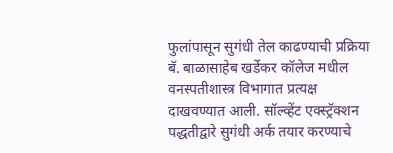फुलांपासून सुगंधी तेल काढण्याची प्रक्रिया बॅ. बाळासाहेब खर्डेकर कॉलेज मधील वनस्पतीशास्त्र विभागात प्रत्यक्ष दाखवण्यात आली. सॉल्व्हेंट एक्स्ट्रॅक्शन पद्धतीद्वारे सुगंधी अर्क तयार करण्याचे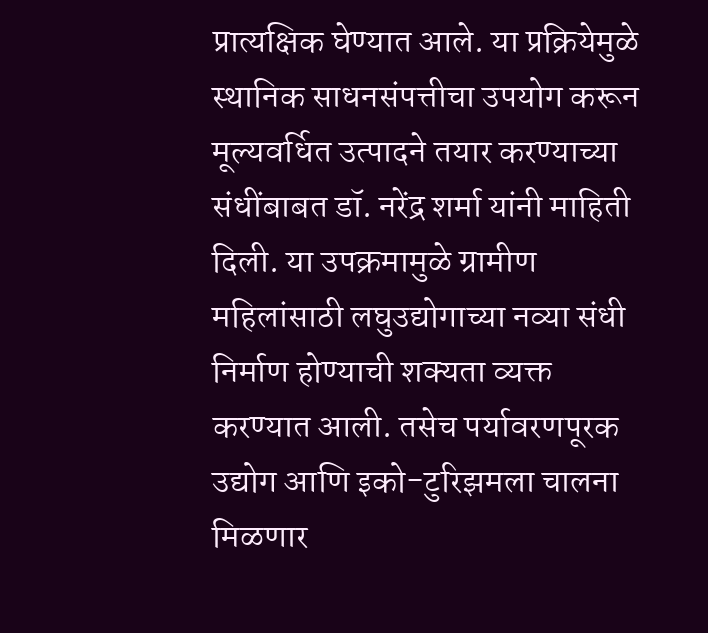प्रात्यक्षिक घेण्यात आले. या प्रक्रियेमुळे स्थानिक साधनसंपत्तीचा उपयोग करून मूल्यवर्धित उत्पादने तयार करण्याच्या संधींबाबत डॉ. नरेंद्र शर्मा यांनी माहिती दिली. या उपक्रमामुळे ग्रामीण महिलांसाठी लघुउद्योगाच्या नव्या संधी निर्माण होण्याची शक्यता व्यक्त करण्यात आली. तसेच पर्यावरणपूरक उद्योग आणि इको-टुरिझमला चालना मिळणार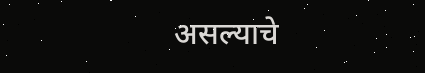असल्याचे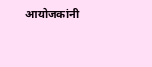आयोजकांनी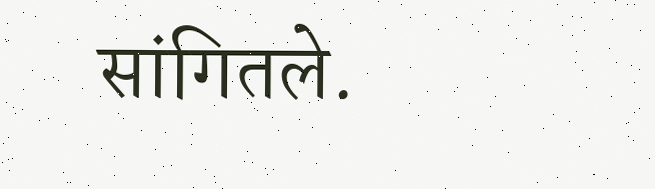सांगितले.